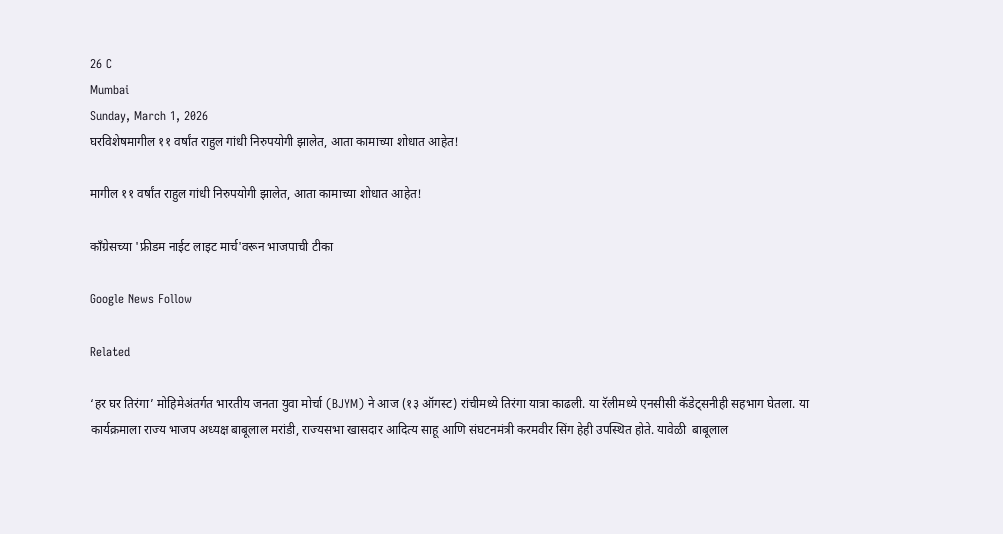26 C
Mumbai
Sunday, March 1, 2026
घरविशेषमागील ११ वर्षांत राहुल गांधी निरुपयोगी झालेत, आता कामाच्या शोधात आहेत!

मागील ११ वर्षांत राहुल गांधी निरुपयोगी झालेत, आता कामाच्या शोधात आहेत!

कॉंग्रेसच्या 'फ्रीडम नाईट लाइट मार्च'वरून भाजपाची टीका

Google News Follow

Related

‘हर घर तिरंगा’ मोहिमेअंतर्गत भारतीय जनता युवा मोर्चा (BJYM) ने आज (१३ ऑगस्ट) रांचीमध्ये तिरंगा यात्रा काढली. या रॅलीमध्ये एनसीसी कॅडेट्सनीही सहभाग घेतला. या कार्यक्रमाला राज्य भाजप अध्यक्ष बाबूलाल मरांडी, राज्यसभा खासदार आदित्य साहू आणि संघटनमंत्री करमवीर सिंग हेही उपस्थित होते. यावेळी  बाबूलाल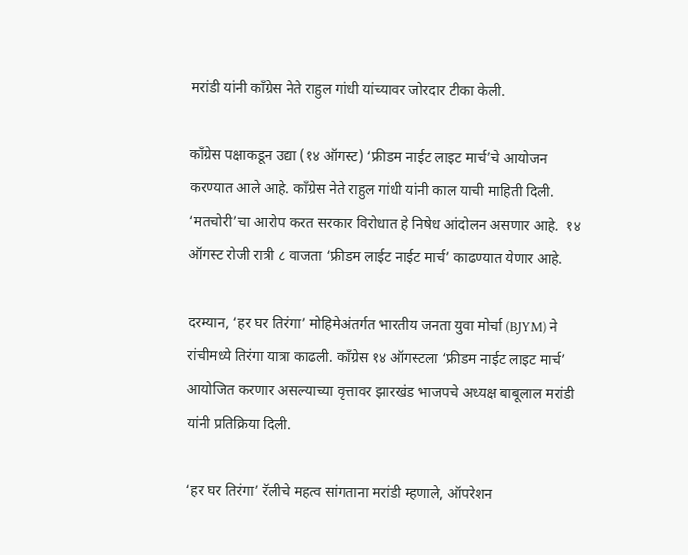मरांडी यांनी कॉंग्रेस नेते राहुल गांधी यांच्यावर जोरदार टीका केली.

काँग्रेस पक्षाकडून उद्या (१४ ऑगस्ट) ‘फ्रीडम नाईट लाइट मार्च’चे आयोजन करण्यात आले आहे. कॉंग्रेस नेते राहुल गांधी यांनी काल याची माहिती दिली. ‘मतचोरी’चा आरोप करत सरकार विरोधात हे निषेध आंदोलन असणार आहे.  १४ ऑगस्ट रोजी रात्री ८ वाजता ‘फ्रीडम लाईट नाईट मार्च’ काढण्यात येणार आहे.

दरम्यान, ‘हर घर तिरंगा’ मोहिमेअंतर्गत भारतीय जनता युवा मोर्चा (BJYM) ने रांचीमध्ये तिरंगा यात्रा काढली. कॉंग्रेस १४ ऑगस्टला ‘फ्रीडम नाईट लाइट मार्च’ आयोजित करणार असल्याच्या वृत्तावर झारखंड भाजपचे अध्यक्ष बाबूलाल मरांडी यांनी प्रतिक्रिया दिली.

‘हर घर तिरंगा’ रॅलीचे महत्व सांगताना मरांडी म्हणाले, ऑपरेशन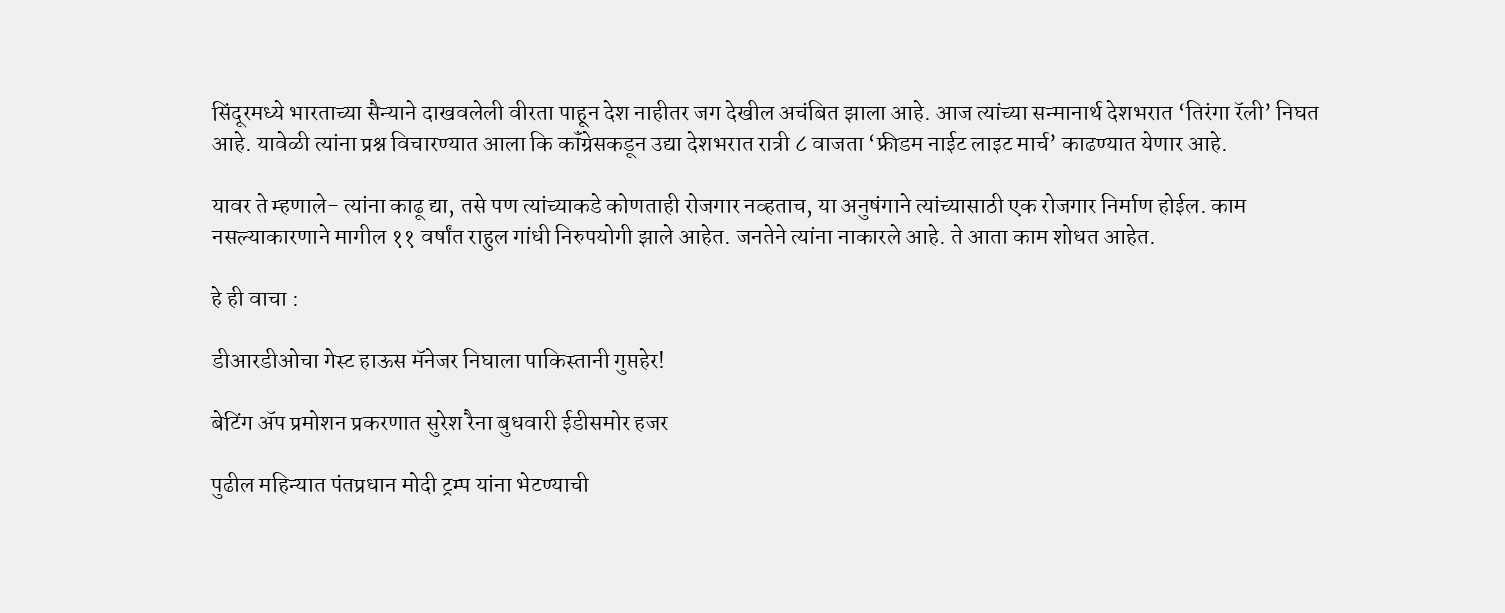सिंदूरमध्ये भारताच्या सैन्याने दाखवलेली वीरता पाहून देश नाहीतर जग देखील अचंबित झाला आहे. आज त्यांच्या सन्मानार्थ देशभरात ‘तिरंगा रॅली’ निघत आहे. यावेळी त्यांना प्रश्न विचारण्यात आला कि कॉंग्रेसकडून उद्या देशभरात रात्री ८ वाजता ‘फ्रीडम नाईट लाइट मार्च’ काढण्यात येणार आहे.

यावर ते म्हणाले- त्यांना काढू द्या, तसे पण त्यांच्याकडे कोणताही रोजगार नव्हताच, या अनुषंगाने त्यांच्यासाठी एक रोजगार निर्माण होईल. काम नसल्याकारणाने मागील ११ वर्षांत राहुल गांधी निरुपयोगी झाले आहेत. जनतेने त्यांना नाकारले आहे. ते आता काम शोधत आहेत.

हे ही वाचा :

डीआरडीओचा गेस्ट हाऊस मॅनेजर निघाला पाकिस्तानी गुप्तहेर!

बेटिंग ॲप प्रमोशन प्रकरणात सुरेश रैना बुधवारी ईडीसमोर हजर

पुढील महिन्यात पंतप्रधान मोदी ट्रम्प यांना भेटण्याची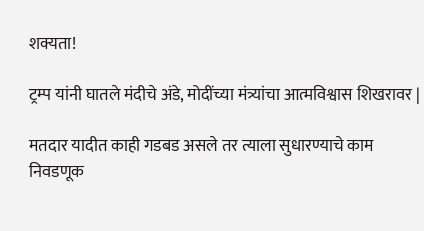शक्यता!

ट्रम्प यांनी घातले मंदीचे अंडे, मोदींच्या मंत्र्यांचा आत्मविश्वास शिखरावर |

मतदार यादीत काही गडबड असले तर त्याला सुधारण्याचे काम निवडणूक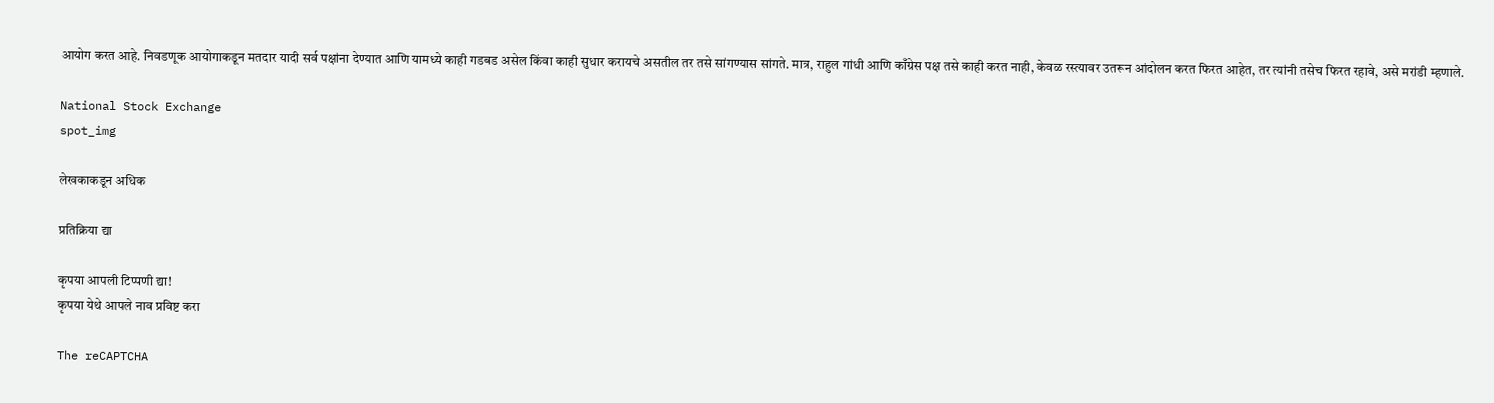आयोग करत आहे. निवडणूक आयोगाकडून मतदार यादी सर्व पक्षांना देण्यात आणि यामध्ये काही गडबड असेल किंवा काही सुधार करायचे असतील तर तसे सांगण्यास सांगते. मात्र, राहुल गांधी आणि काँग्रेस पक्ष तसे काही करत नाही, केवळ रस्त्यावर उतरून आंदोलन करत फिरत आहेत, तर त्यांनी तसेच फिरत रहावे, असे मरांडी म्हणाले.

National Stock Exchange
spot_img

लेखकाकडून अधिक

प्रतिक्रिया द्या

कृपया आपली टिप्पणी द्या!
कृपया येथे आपले नाव प्रविष्ट करा

The reCAPTCHA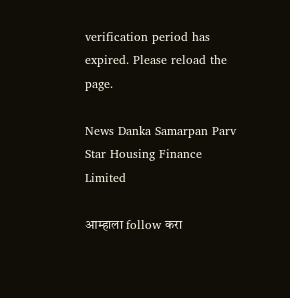verification period has expired. Please reload the page.

News Danka Samarpan Parv
Star Housing Finance Limited

आम्हाला follow करा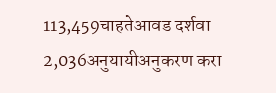113,459चाहतेआवड दर्शवा
2,036अनुयायीअनुकरण करा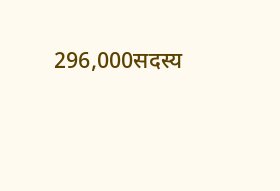296,000सदस्य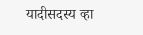यादीसदस्य व्हा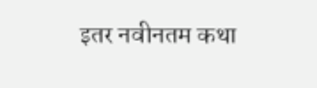इतर नवीनतम कथा